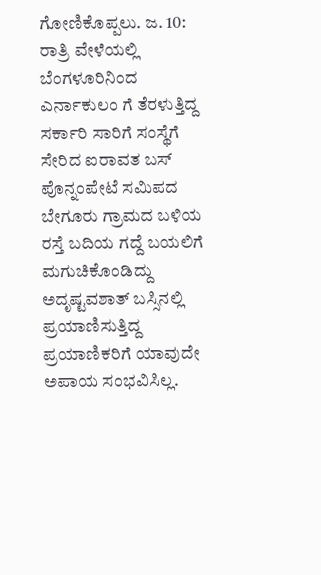ಗೋಣಿಕೊಪ್ಪಲು. ಜ. 10: ರಾತ್ರಿ ವೇಳೆಯಲ್ಲಿ ಬೆಂಗಳೂರಿನಿಂದ ಎರ್ನಾಕುಲಂ ಗೆ ತೆರಳುತ್ತಿದ್ದ ಸರ್ಕಾರಿ ಸಾರಿಗೆ ಸಂಸ್ಥೆಗೆ ಸೇರಿದ ಐರಾವತ ಬಸ್ ಪೊನ್ನಂಪೇಟೆ ಸಮಿಪದ ಬೇಗೂರು ಗ್ರಾಮದ ಬಳಿಯ ರಸ್ತೆ ಬದಿಯ ಗದ್ದೆ ಬಯಲಿಗೆ ಮಗುಚಿಕೊಂಡಿದ್ದು ಅದೃಷ್ಟವಶಾತ್ ಬಸ್ಸಿನಲ್ಲಿ ಪ್ರಯಾಣಿಸುತ್ತಿದ್ದ ಪ್ರಯಾಣಿಕರಿಗೆ ಯಾವುದೇ ಅಪಾಯ ಸಂಭವಿಸಿಲ್ಲ.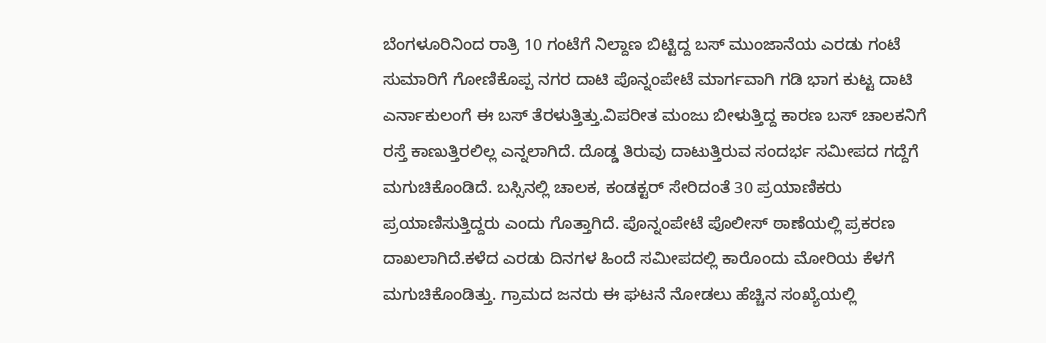ಬೆಂಗಳೂರಿನಿಂದ ರಾತ್ರಿ 10 ಗಂಟೆಗೆ ನಿಲ್ದಾಣ ಬಿಟ್ಟಿದ್ದ ಬಸ್ ಮುಂಜಾನೆಯ ಎರಡು ಗಂಟೆ ಸುಮಾರಿಗೆ ಗೋಣಿಕೊಪ್ಪ ನಗರ ದಾಟಿ ಪೊನ್ನಂಪೇಟೆ ಮಾರ್ಗವಾಗಿ ಗಡಿ ಭಾಗ ಕುಟ್ಟ ದಾಟಿ ಎರ್ನಾಕುಲಂಗೆ ಈ ಬಸ್ ತೆರಳುತ್ತಿತ್ತು.ವಿಪರೀತ ಮಂಜು ಬೀಳುತ್ತಿದ್ದ ಕಾರಣ ಬಸ್ ಚಾಲಕನಿಗೆ ರಸ್ತೆ ಕಾಣುತ್ತಿರಲಿಲ್ಲ ಎನ್ನಲಾಗಿದೆ. ದೊಡ್ಡ ತಿರುವು ದಾಟುತ್ತಿರುವ ಸಂದರ್ಭ ಸಮೀಪದ ಗದ್ದೆಗೆ ಮಗುಚಿಕೊಂಡಿದೆ. ಬಸ್ಸಿನಲ್ಲಿ ಚಾಲಕ, ಕಂಡಕ್ಟರ್ ಸೇರಿದಂತೆ 30 ಪ್ರಯಾಣಿಕರು ಪ್ರಯಾಣಿಸುತ್ತಿದ್ದರು ಎಂದು ಗೊತ್ತಾಗಿದೆ. ಪೊನ್ನಂಪೇಟೆ ಪೊಲೀಸ್ ಠಾಣೆಯಲ್ಲಿ ಪ್ರಕರಣ ದಾಖಲಾಗಿದೆ.ಕಳೆದ ಎರಡು ದಿನಗಳ ಹಿಂದೆ ಸಮೀಪದಲ್ಲಿ ಕಾರೊಂದು ಮೋರಿಯ ಕೆಳಗೆ ಮಗುಚಿಕೊಂಡಿತ್ತು. ಗ್ರಾಮದ ಜನರು ಈ ಘಟನೆ ನೋಡಲು ಹೆಚ್ಚಿನ ಸಂಖ್ಯೆಯಲ್ಲಿ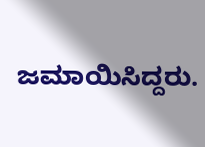ಜಮಾಯಿಸಿದ್ದರು.